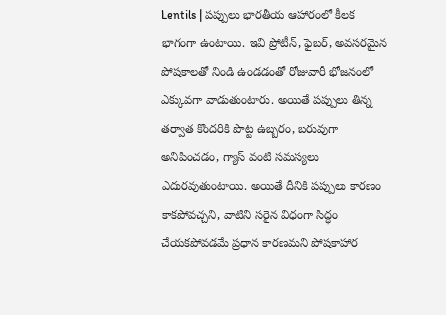Lentils | పప్పులు భారతీయ ఆహారంలో కీలక భాగంగా ఉంటాయి. ఇవి ప్రోటీన్, ఫైబర్, అవసరమైన పోషకాలతో నిండి ఉండడంతో రోజువారీ భోజనంలో ఎక్కువగా వాడుతుంటారు. అయితే పప్పులు తిన్న తర్వాత కొందరికి పొట్ట ఉబ్బరం, బరువుగా అనిపించడం, గ్యాస్ వంటి సమస్యలు ఎదురవుతుంటాయి. అయితే దీనికి పప్పులు కారణం కాకపోవచ్చని, వాటిని సరైన విధంగా సిద్ధం చేయకపోవడమే ప్రధాన కారణమని పోషకాహార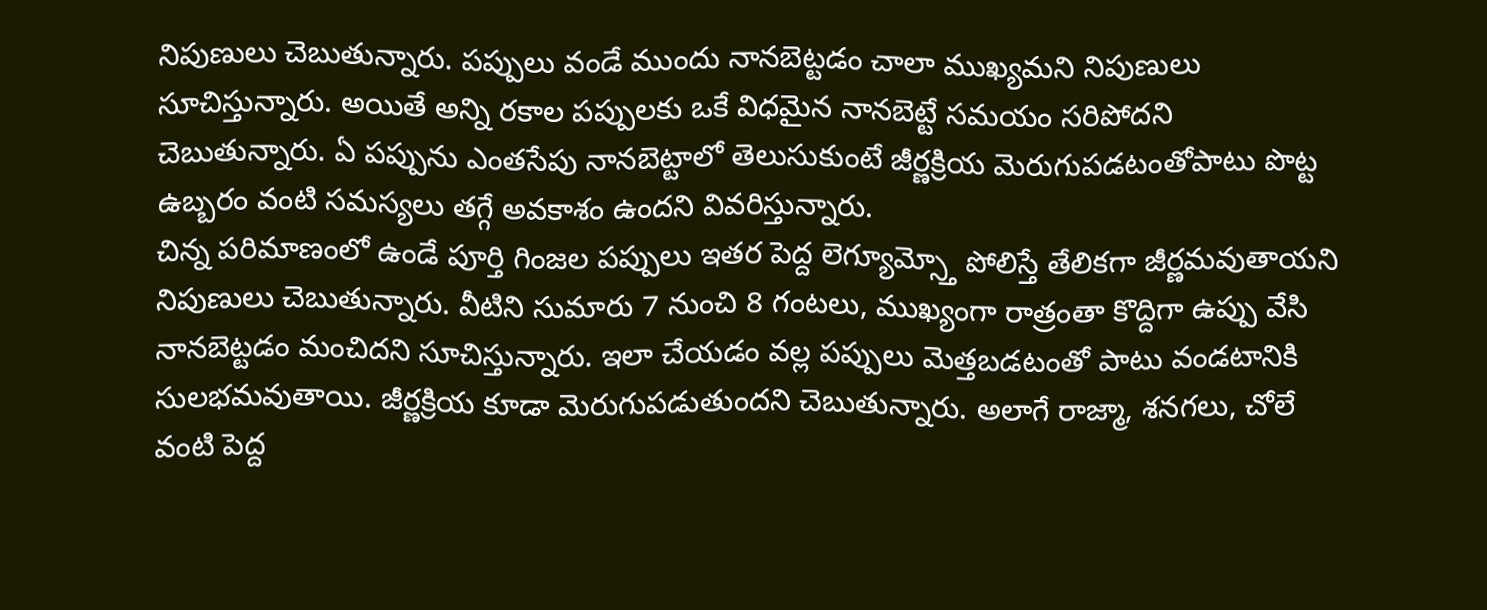నిపుణులు చెబుతున్నారు. పప్పులు వండే ముందు నానబెట్టడం చాలా ముఖ్యమని నిపుణులు సూచిస్తున్నారు. అయితే అన్ని రకాల పప్పులకు ఒకే విధమైన నానబెట్టే సమయం సరిపోదని చెబుతున్నారు. ఏ పప్పును ఎంతసేపు నానబెట్టాలో తెలుసుకుంటే జీర్ణక్రియ మెరుగుపడటంతోపాటు పొట్ట ఉబ్బరం వంటి సమస్యలు తగ్గే అవకాశం ఉందని వివరిస్తున్నారు.
చిన్న పరిమాణంలో ఉండే పూర్తి గింజల పప్పులు ఇతర పెద్ద లెగ్యూమ్స్తో పోలిస్తే తేలికగా జీర్ణమవుతాయని నిపుణులు చెబుతున్నారు. వీటిని సుమారు 7 నుంచి 8 గంటలు, ముఖ్యంగా రాత్రంతా కొద్దిగా ఉప్పు వేసి నానబెట్టడం మంచిదని సూచిస్తున్నారు. ఇలా చేయడం వల్ల పప్పులు మెత్తబడటంతో పాటు వండటానికి సులభమవుతాయి. జీర్ణక్రియ కూడా మెరుగుపడుతుందని చెబుతున్నారు. అలాగే రాజ్మా, శనగలు, చోలే వంటి పెద్ద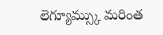లెగ్యూమ్స్కు మరింత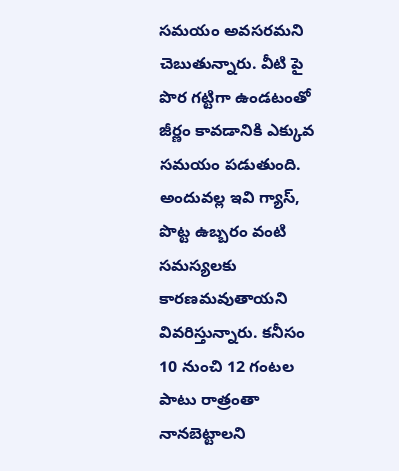సమయం అవసరమని చెబుతున్నారు. వీటి పై పొర గట్టిగా ఉండటంతో జీర్ణం కావడానికి ఎక్కువ సమయం పడుతుంది. అందువల్ల ఇవి గ్యాస్, పొట్ట ఉబ్బరం వంటి సమస్యలకు కారణమవుతాయని వివరిస్తున్నారు. కనీసం 10 నుంచి 12 గంటల పాటు రాత్రంతా నానబెట్టాలని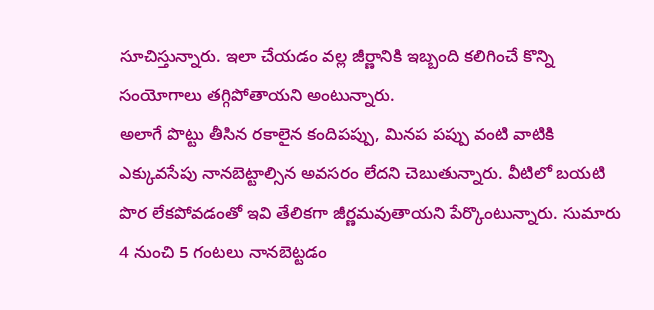సూచిస్తున్నారు. ఇలా చేయడం వల్ల జీర్ణానికి ఇబ్బంది కలిగించే కొన్ని సంయోగాలు తగ్గిపోతాయని అంటున్నారు.
అలాగే పొట్టు తీసిన రకాలైన కందిపప్పు, మినప పప్పు వంటి వాటికి ఎక్కువసేపు నానబెట్టాల్సిన అవసరం లేదని చెబుతున్నారు. వీటిలో బయటి పొర లేకపోవడంతో ఇవి తేలికగా జీర్ణమవుతాయని పేర్కొంటున్నారు. సుమారు 4 నుంచి 5 గంటలు నానబెట్టడం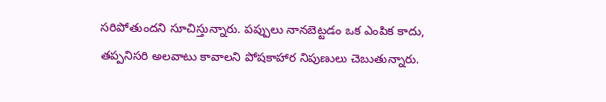సరిపోతుందని సూచిస్తున్నారు. పప్పులు నానబెట్టడం ఒక ఎంపిక కాదు, తప్పనిసరి అలవాటు కావాలని పోషకాహార నిపుణులు చెబుతున్నారు.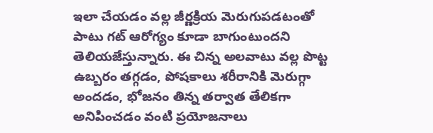ఇలా చేయడం వల్ల జీర్ణక్రియ మెరుగుపడటంతో పాటు గట్ ఆరోగ్యం కూడా బాగుంటుందని తెలియజేస్తున్నారు. ఈ చిన్న అలవాటు వల్ల పొట్ట ఉబ్బరం తగ్గడం, పోషకాలు శరీరానికి మెరుగ్గా అందడం, భోజనం తిన్న తర్వాత తేలికగా అనిపించడం వంటి ప్రయోజనాలు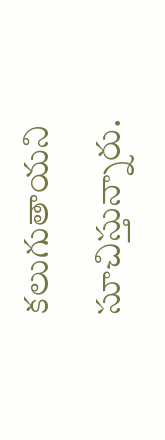కలుగుతాయని సూచిస్తున్నారు.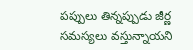పప్పులు తిన్నప్పుడు జీర్ణ సమస్యలు వస్తున్నాయని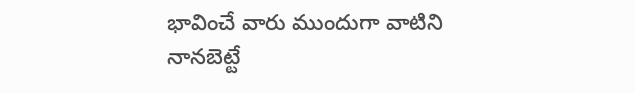భావించే వారు ముందుగా వాటిని నానబెట్టే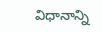విధానాన్ని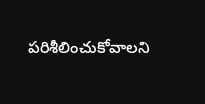పరిశీలించుకోవాలని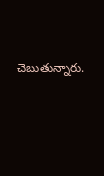చెబుతున్నారు.